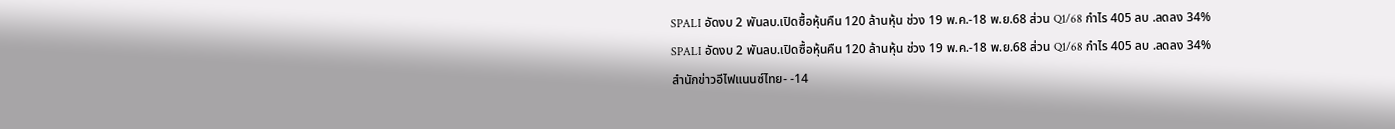SPALI อัดงบ 2 พันลบ.เปิดซื้อหุ้นคืน 120 ล้านหุ้น ช่วง 19 พ.ค.-18 พ.ย.68 ส่วน Q1/68 กำไร 405 ลบ .ลดลง 34%
SPALI อัดงบ 2 พันลบ.เปิดซื้อหุ้นคืน 120 ล้านหุ้น ช่วง 19 พ.ค.-18 พ.ย.68 ส่วน Q1/68 กำไร 405 ลบ .ลดลง 34%
สำนักข่าวอีไฟแนนซ์ไทย- -14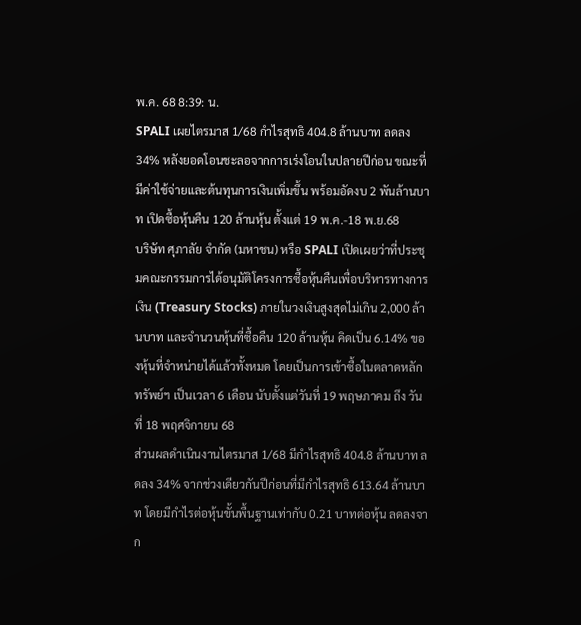พ.ค. 68 8:39: น.
SPALI เผยไตรมาส 1/68 กำไรสุทธิ 404.8 ล้านบาท ลดลง 34% หลังยอดโอนชะลอจากการเร่งโอนในปลายปีก่อน ขณะที่มีค่าใช้จ่ายและต้นทุนการเงินเพิ่มขึ้น พร้อมอัดงบ 2 พันล้านบาท เปิดซื้อหุ้นคืน 120 ล้านหุ้น ตั้งแต่ 19 พ.ค.-18 พ.ย.68
บริษัท ศุภาลัย จำกัด (มหาชน) หรือ SPALI เปิดเผยว่าที่ประชุมคณะกรรมการได้อนุมัติโครงการซื้อหุ้นคืนเพื่อบริหารทางการเงิน (Treasury Stocks) ภายในวงเงินสูงสุดไม่เกิน 2,000 ล้านบาท และจำนวนหุ้นที่ซื้อคืน 120 ล้านหุ้น คิดเป็น 6.14% ของหุ้นที่จำหน่ายได้แล้วทั้งหมด โดยเป็นการเข้าซื้อในตลาดหลักทรัพย์ฯ เป็นเวลา 6 เดือน นับตั้งแต่วันที่ 19 พฤษภาคม ถึง วันที่ 18 พฤศจิกายน 68
ส่วนผลดำเนินงานไตรมาส 1/68 มีกำไรสุทธิ 404.8 ล้านบาท ลดลง 34% จากช่วงเดียวกันปีก่อนที่มีกำไรสุทธิ 613.64 ล้านบาท โดยมีกำไรต่อหุ้นขั้นพื้นฐานเท่ากับ 0.21 บาทต่อหุ้น ลดลงจาก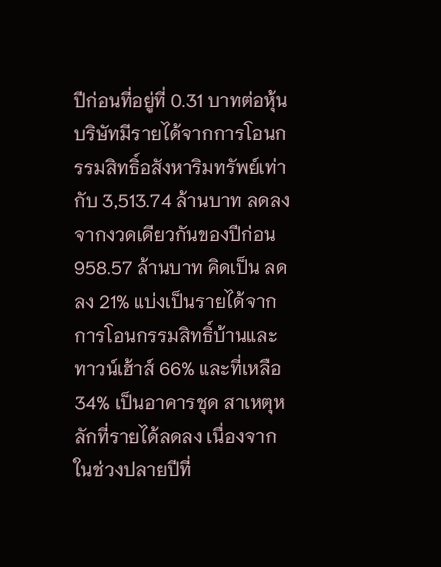ปีก่อนที่อยู่ที่ 0.31 บาทต่อหุ้น
บริษัทมีรายได้จากการโอนกรรมสิทธิ์อสังหาริมทรัพย์เท่ากับ 3,513.74 ล้านบาท ลดลงจากงวดเดียวกันของปีก่อน 958.57 ล้านบาท คิดเป็น ลดลง 21% แบ่งเป็นรายได้จากการโอนกรรมสิทธิ์บ้านและทาวน์เฮ้าส์ 66% และที่เหลือ 34% เป็นอาคารชุด สาเหตุหลักที่รายได้ลดลง เนื่องจากในช่วงปลายปีที่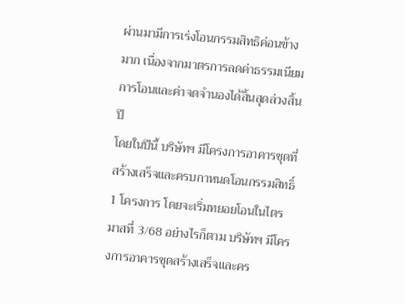ผ่านมามีการเร่งโอนกรรมสิทธิค่อนข้างมาก เนื่องจากมาตรการลดค่าธรรมเนียมการโอนและค่าจดจำนองได้สิ้นสุดล่วงสิ้นปี
โดยในปีนี้ บริษัทฯ มีโครงการอาคารชุดที่สร้างเสร็จและครบกาหนดโอนกรรมสิทธิ์ 1 โครงการ โดยจะเริ่มทยอยโอนในไตรมาสที่ 3/68 อย่างไรก็ตาม บริษัทฯ มีโครงการอาคารชุดสร้างเสร็จและคร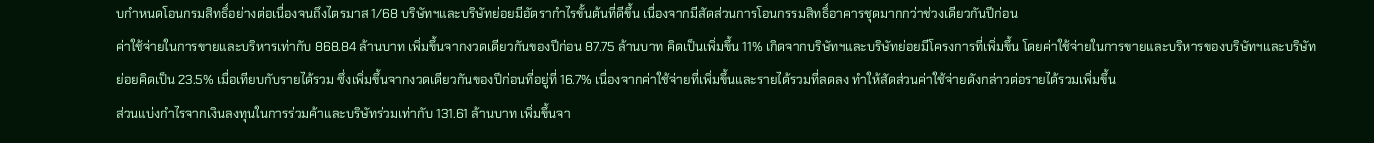บกำหนดโอนกรมสิทธิ์อย่างต่อเนื่องจนถึงไตรมาส 1/68 บริษัทฯและบริษัทย่อยมีอัตรากำไรขั้นต้นที่ดีขึ้น เนื่องจากมีสัดส่วนการโอนกรรมสิทธิ์อาคารชุดมากกว่าช่วงเดียวกันปีก่อน
ค่าใช้จ่ายในการขายและบริหารเท่ากับ 868.84 ล้านบาท เพิ่มขึ้นจากงวดเดียวกันของปีก่อน 87.75 ล้านบาท คิดเป็นเพิ่มขึ้น 11% เกิดจากบริษัทฯและบริษัทย่อยมีโครงการที่เพิ่มขึ้น โดยค่าใช้จ่ายในการขายและบริหารของบริษัทฯและบริษัทย่อยคิดเป็น 23.5% เมื่อเทียบกับรายได้รวม ซึ่งเพิ่มขึ้นจากงวดเดียวกันของปีก่อนที่อยู่ที่ 16.7% เนื่องจากค่าใช้จ่ายที่เพิ่มขึ้นและรายได้รวมที่ลดลง ทำให้สัดส่วนค่าใช้จ่ายดังกล่าวต่อรายได้รวมเพิ่มขึ้น
ส่วนแบ่งกำไรจากเงินลงทุนในการร่วมค้าและบริษัทร่วมเท่ากับ 131.61 ล้านบาท เพิ่มขึ้นจา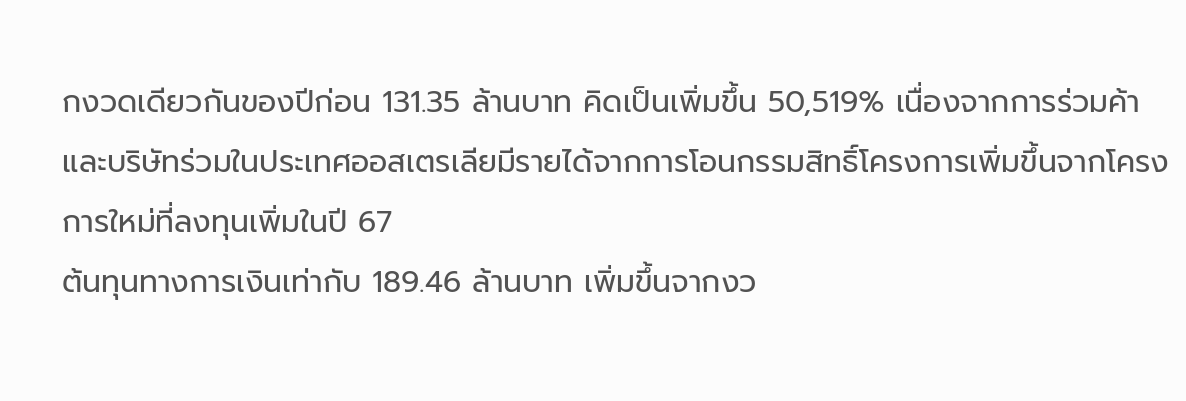กงวดเดียวกันของปีก่อน 131.35 ล้านบาท คิดเป็นเพิ่มขึ้น 50,519% เนื่องจากการร่วมค้าและบริษัทร่วมในประเทศออสเตรเลียมีรายได้จากการโอนกรรมสิทธิ์โครงการเพิ่มขึ้นจากโครงการใหม่ที่ลงทุนเพิ่มในปี 67
ต้นทุนทางการเงินเท่ากับ 189.46 ล้านบาท เพิ่มขึ้นจากงว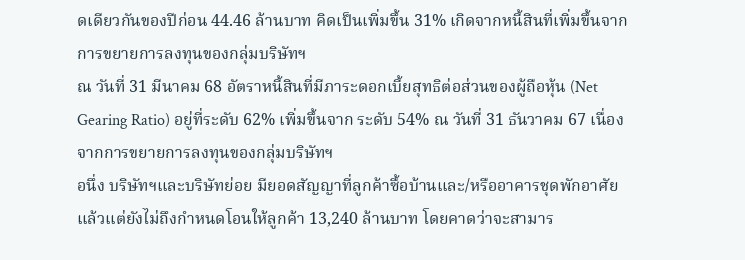ดเดียวกันของปีก่อน 44.46 ล้านบาท คิดเป็นเพิ่มขึ้น 31% เกิดจากหนี้สินที่เพิ่มขึ้นจากการขยายการลงทุนของกลุ่มบริษัทฯ
ณ วันที่ 31 มีนาคม 68 อัตราหนี้สินที่มีภาระดอกเบี้ยสุทธิต่อส่วนของผู้ถือหุ้น (Net Gearing Ratio) อยู่ที่ระดับ 62% เพิ่มขึ้นจาก ระดับ 54% ณ วันที่ 31 ธันวาคม 67 เนื่องจากการขยายการลงทุนของกลุ่มบริษัทฯ
อนึ่ง บริษัทฯและบริษัทย่อย มียอดสัญญาที่ลูกค้าซื้อบ้านและ/หรืออาคารชุดพักอาศัยแล้วแต่ยังไม่ถึงกำหนดโอนให้ลูกค้า 13,240 ล้านบาท โดยคาดว่าจะสามาร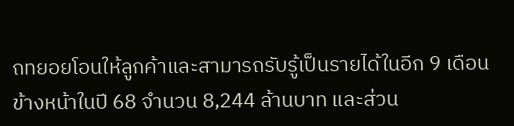ถทยอยโอนให้ลูกค้าและสามารถรับรู้เป็นรายได้ในอีก 9 เดือนข้างหน้าในปี 68 จำนวน 8,244 ล้านบาท และส่วน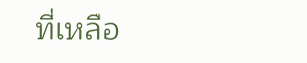ที่เหลือ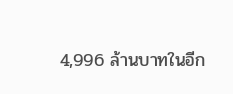4,996 ล้านบาทในอีก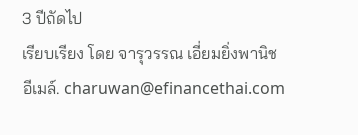3 ปีถัดไป
เรียบเรียง โดย จารุวรรณ เอี่ยมยิ่งพานิช
อีเมล์. charuwan@efinancethai.com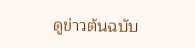ดูข่าวต้นฉบับ